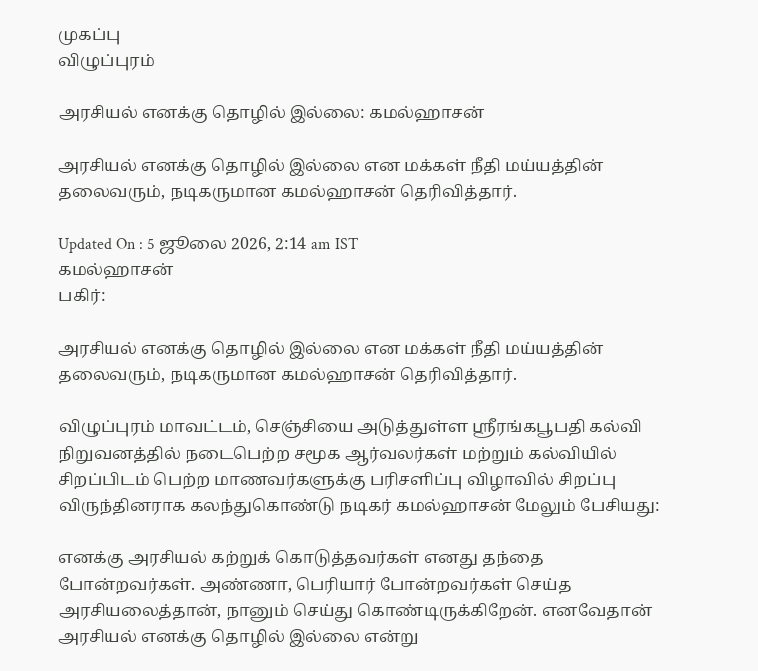முகப்பு
விழுப்புரம்

அரசியல் எனக்கு தொழில் இல்லை: கமல்ஹாசன்

அரசியல் எனக்கு தொழில் இல்லை என மக்கள் நீதி மய்யத்தின் தலைவரும், நடிகருமான கமல்ஹாசன் தெரிவித்தார்.

Updated On : 5 ஜூலை 2026, 2:14 am IST
கமல்ஹாசன்
பகிர்:

அரசியல் எனக்கு தொழில் இல்லை என மக்கள் நீதி மய்யத்தின் தலைவரும், நடிகருமான கமல்ஹாசன் தெரிவித்தார்.

விழுப்புரம் மாவட்டம், செஞ்சியை அடுத்துள்ள ஸ்ரீரங்கபூபதி கல்வி நிறுவனத்தில் நடைபெற்ற சமூக ஆர்வலர்கள் மற்றும் கல்வியில் சிறப்பிடம் பெற்ற மாணவர்களுக்கு பரிசளிப்பு விழாவில் சிறப்பு விருந்தினராக கலந்துகொண்டு நடிகர் கமல்ஹாசன் மேலும் பேசியது:

எனக்கு அரசியல் கற்றுக் கொடுத்தவர்கள் எனது தந்தை போன்றவர்கள். அண்ணா, பெரியார் போன்றவர்கள் செய்த அரசியலைத்தான், நானும் செய்து கொண்டிருக்கிறேன். எனவேதான் அரசியல் எனக்கு தொழில் இல்லை என்று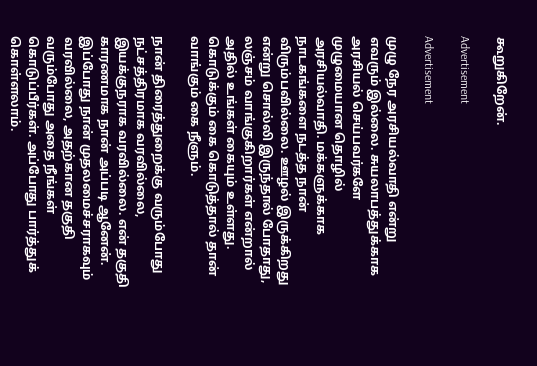கூறுகிறேன்.

Advertisement

Advertisement

முழு நேர அரசியல்வாதி என்று எவரும் இல்லை. சுயலாபத்துக்காக அரசியல் செய்பவர்களே முழுமையான தொழில் அரசியல்வாதி. மக்களுக்காக நாடகங்களை நடத்த நான் விரும்பவில்லை. ஊழல் இருக்கிறது என்று சொல்லி இருந்தால் போதாது, லஞ்சம் வாங்குகிறார்கள் என்றால் அதில் உங்கள் கையும் உள்ளது. கொடுக்கும் கை கொடுத்தால் தான் வாங்கும் கை நீளும்.

நான் திரைத்துறைக்கு வரும்போது நட்சத்திரமாக வரவில்லை, இயக்குநராக வரவில்லை. என் தகுதி காரணமாக நான் அப்படி ஆனேன். இப்போது நான் முதலமைச்சராகவும் வரவில்லை, அதற்கான தகுதி வரும்போது அதை நீங்கள் கொடுப்பீர்கள். அப்போது பார்த்துக் கொள்ளலாம்.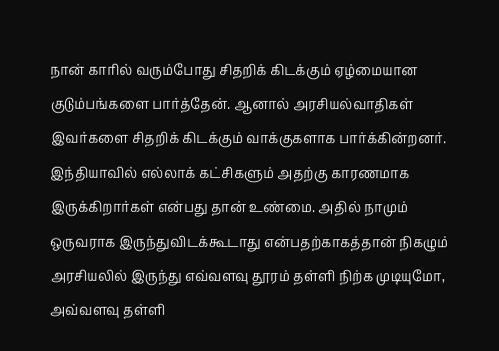நான் காரில் வரும்போது சிதறிக் கிடக்கும் ஏழ்மையான குடும்பங்களை பார்த்தேன். ஆனால் அரசியல்வாதிகள் இவர்களை சிதறிக் கிடக்கும் வாக்குகளாக பார்க்கின்றனர். இந்தியாவில் எல்லாக் கட்சிகளும் அதற்கு காரணமாக இருக்கிறார்கள் என்பது தான் உண்மை. அதில் நாமும் ஒருவராக இருந்துவிடக்கூடாது என்பதற்காகத்தான் நிகழும் அரசியலில் இருந்து எவ்வளவு தூரம் தள்ளி நிற்க முடியுமோ, அவ்வளவு தள்ளி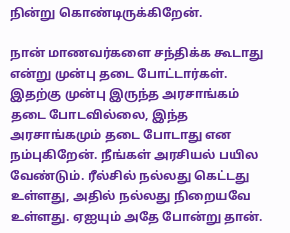நின்று கொண்டிருக்கிறேன்.

நான் மாணவர்களை சந்திக்க கூடாது என்று முன்பு தடை போட்டார்கள். இதற்கு முன்பு இருந்த அரசாங்கம் தடை போடவில்லை, இந்த அரசாங்கமும் தடை போடாது என நம்புகிறேன். நீங்கள் அரசியல் பயில வேண்டும். ரீல்சில் நல்லது கெட்டது உள்ளது, அதில் நல்லது நிறையவே உள்ளது. ஏஐயும் அதே போன்று தான்.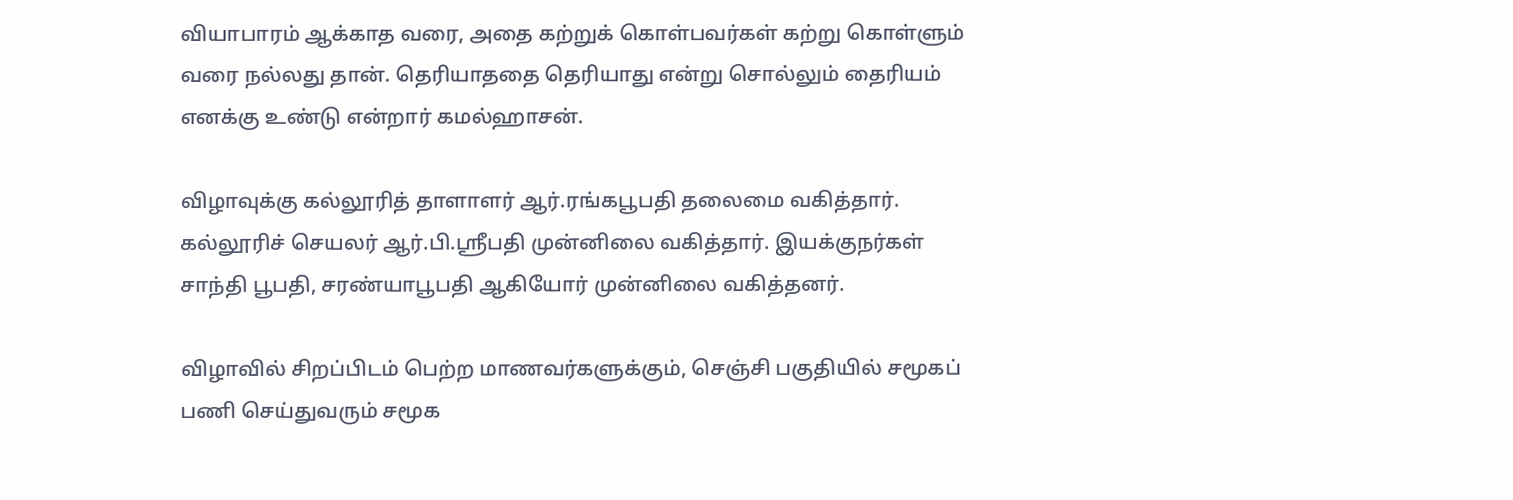வியாபாரம் ஆக்காத வரை, அதை கற்றுக் கொள்பவர்கள் கற்று கொள்ளும் வரை நல்லது தான். தெரியாததை தெரியாது என்று சொல்லும் தைரியம் எனக்கு உண்டு என்றார் கமல்ஹாசன்.

விழாவுக்கு கல்லூரித் தாளாளர் ஆர்.ரங்கபூபதி தலைமை வகித்தார். கல்லூரிச் செயலர் ஆர்.பி.ஸ்ரீபதி முன்னிலை வகித்தார். இயக்குநர்கள் சாந்தி பூபதி, சரண்யாபூபதி ஆகியோர் முன்னிலை வகித்தனர்.

விழாவில் சிறப்பிடம் பெற்ற மாணவர்களுக்கும், செஞ்சி பகுதியில் சமூகப் பணி செய்துவரும் சமூக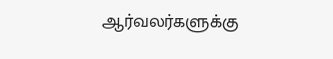ஆர்வலர்களுக்கு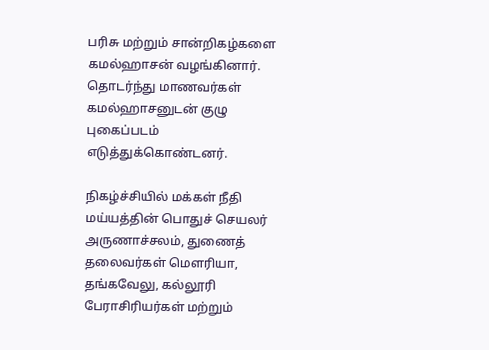பரிசு மற்றும் சான்றிகழ்களை கமல்ஹாசன் வழங்கினார். தொடர்ந்து மாணவர்கள் கமல்ஹாசனுடன் குழு புகைப்படம் எடுத்துக்கொண்டனர்.

நிகழ்ச்சியில் மக்கள் நீதி மய்யத்தின் பொதுச் செயலர் அருணாச்சலம், துணைத் தலைவர்கள் மெளரியா, தங்கவேலு, கல்லூரி பேராசிரியர்கள் மற்றும்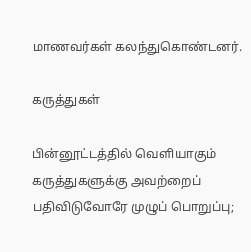மாணவர்கள் கலந்துகொண்டனர்.

கருத்துகள்

பின்னூட்டத்தில் வெளியாகும் கருத்துகளுக்கு அவற்றைப் பதிவிடுவோரே முழுப் பொறுப்பு;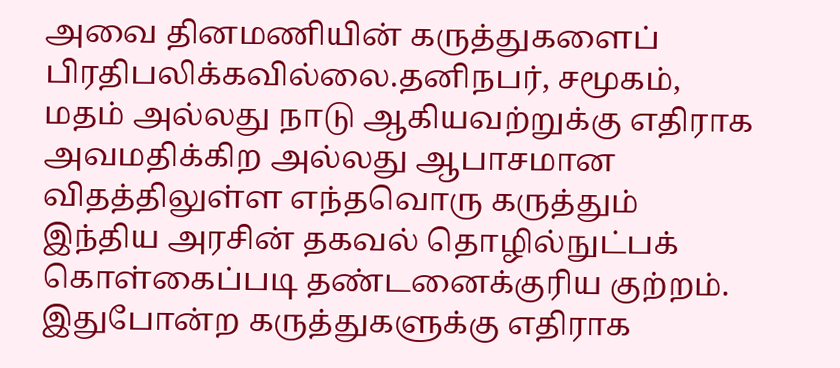அவை தினமணியின் கருத்துகளைப் பிரதிபலிக்கவில்லை.தனிநபர், சமூகம், மதம் அல்லது நாடு ஆகியவற்றுக்கு எதிராக அவமதிக்கிற அல்லது ஆபாசமான விதத்திலுள்ள எந்தவொரு கருத்தும் இந்திய அரசின் தகவல் தொழில்நுட்பக் கொள்கைப்படி தண்டனைக்குரிய குற்றம். இதுபோன்ற கருத்துகளுக்கு எதிராக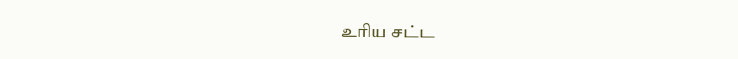உரிய சட்ட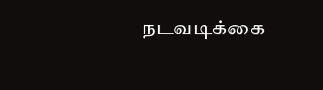நடவடிக்கை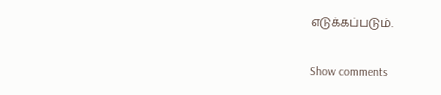எடுக்கப்படும்.

Show comments